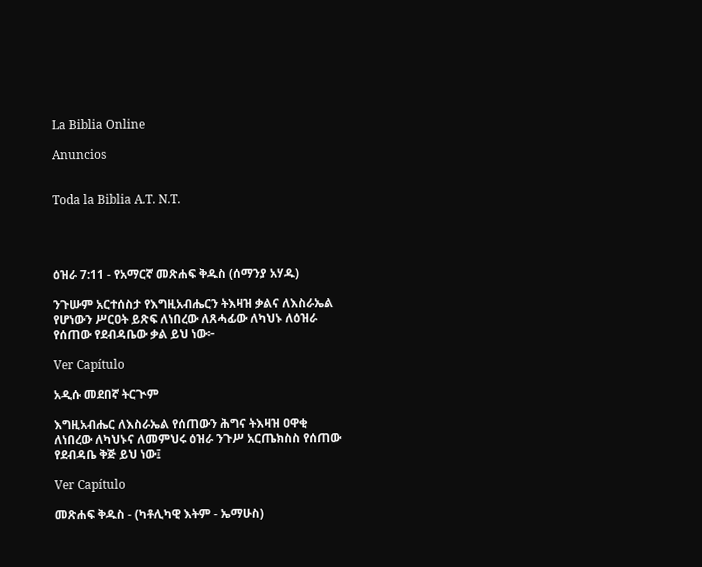La Biblia Online

Anuncios


Toda la Biblia A.T. N.T.




ዕዝራ 7:11 - የአማርኛ መጽሐፍ ቅዱስ (ሰማንያ አሃዱ)

ንጉሡም አርተሰስታ የእግዚአብሔርን ትእዛዝ ቃልና ለእስራኤል የሆነውን ሥርዐት ይጽፍ ለነበረው ለጸሓፊው ለካህኑ ለዕዝራ የሰጠው የደብዳቤው ቃል ይህ ነው፦

Ver Capítulo

አዲሱ መደበኛ ትርጒም

እግዚአብሔር ለእስራኤል የሰጠውን ሕግና ትእዛዝ ዐዋቂ ለነበረው ለካህኑና ለመምህሩ ዕዝራ ንጉሥ አርጤክስስ የሰጠው የደብዳቤ ቅጅ ይህ ነው፤

Ver Capítulo

መጽሐፍ ቅዱስ - (ካቶሊካዊ እትም - ኤማሁስ)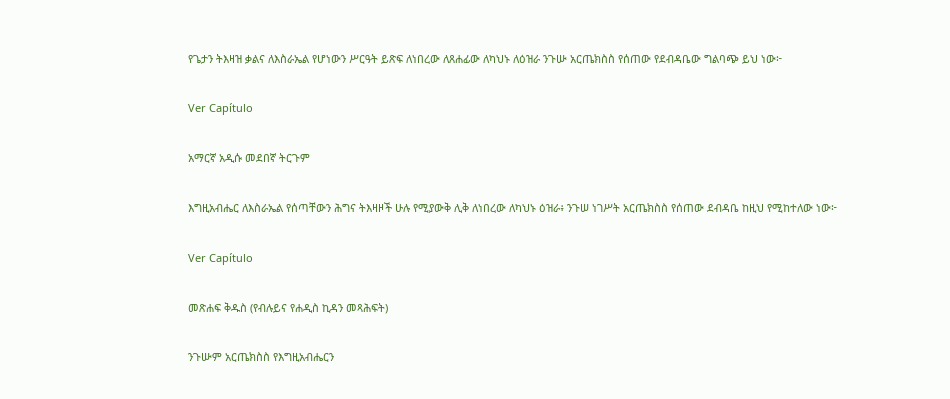የጌታን ትእዛዝ ቃልና ለእስራኤል የሆነውን ሥርዓት ይጽፍ ለነበረው ለጸሐፊው ለካህኑ ለዕዝራ ንጉሡ አርጤክስስ የሰጠው የደብዳቤው ግልባጭ ይህ ነው፦

Ver Capítulo

አማርኛ አዲሱ መደበኛ ትርጉም

እግዚአብሔር ለእስራኤል የሰጣቸውን ሕግና ትእዛዞች ሁሉ የሚያውቅ ሊቅ ለነበረው ለካህኑ ዕዝራ፥ ንጉሠ ነገሥት አርጤክስስ የሰጠው ደብዳቤ ከዚህ የሚከተለው ነው፦

Ver Capítulo

መጽሐፍ ቅዱስ (የብሉይና የሐዲስ ኪዳን መጻሕፍት)

ንጉሡም አርጤክስስ የእግዚአብሔርን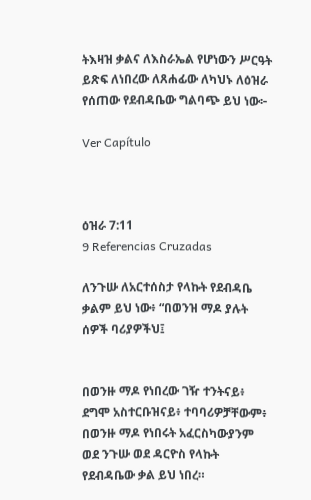ትእዛዝ ቃልና ለእስራኤል የሆነውን ሥርዓት ይጽፍ ለነበረው ለጸሐፊው ለካህኑ ለዕዝራ የሰጠው የደብዳቤው ግልባጭ ይህ ነው፦

Ver Capítulo



ዕዝራ 7:11
9 Referencias Cruzadas

ለንጉሡ ለአርተሰስታ የላኩት የደብዳቤ ቃልም ይህ ነው፥ “በወንዝ ማዶ ያሉት ሰዎች ባሪያዎችህ፤


በወንዙ ማዶ የነበረው ገዥ ተንትናይ፥ ደግሞ አስተርቡዝናይ፥ ተባባሪዎቻቸውም፥ በወንዙ ማዶ የነበሩት አፈርስካውያንም ወደ ንጉሡ ወደ ዳርዮስ የላኩት የደብዳቤው ቃል ይህ ነበረ።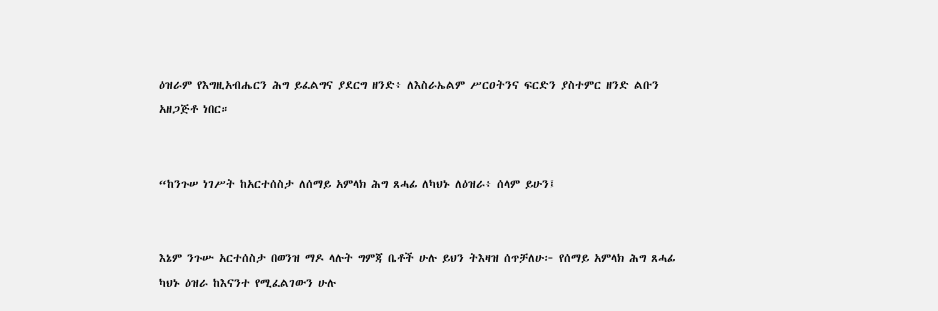ዕዝራም የእግዚአብሔርን ሕግ ይፈልግና ያደርግ ዘንድ፥ ለእስራኤልም ሥርዐትንና ፍርድን ያስተምር ዘንድ ልቡን አዘጋጅቶ ነበር።


“ከንጉሠ ነገሥት ከአርተሰስታ ለሰማይ አምላክ ሕግ ጸሓፊ ለካህኑ ለዕዝራ፥ ሰላም ይሁን፤


እኔም ንጉሡ አርተሰስታ በወንዝ ማዶ ላሉት ግምጃ ቤቶች ሁሉ ይህን ትእዛዝ ሰጥቻለሁ፦ የሰማይ አምላክ ሕግ ጸሓፊ ካህኑ ዕዝራ ከእናንተ የሚፈልገውን ሁሉ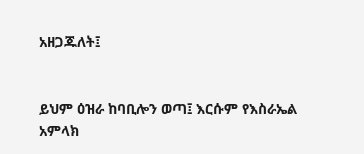አዘጋጁለት፤


ይህም ዕዝራ ከባቢሎን ወጣ፤ እርሱም የእስራኤል አምላክ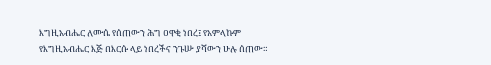እግዚአብሔር ለሙሴ የሰጠውን ሕግ ዐዋቂ ነበረ፤ የአምላኩም የእግዚአብሔር እጅ በእርሱ ላይ ነበረችና ንጉሡ ያሻውን ሁሉ ሰጠው።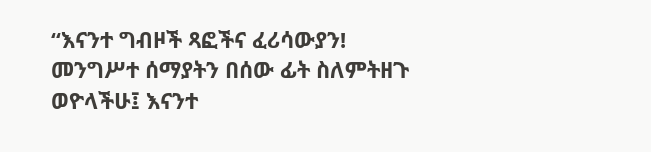“እናንተ ግብዞች ጻፎችና ፈሪሳውያን! መንግሥተ ሰማያትን በሰው ፊት ስለምትዘጉ ወዮላችሁ፤ እናንተ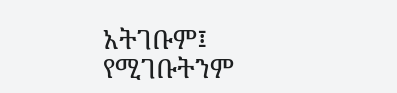አትገቡም፤ የሚገቡትንም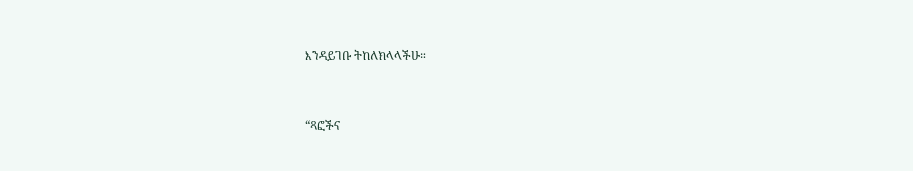እንዳይገቡ ትከለክላላችሁ።


“ጻፎችና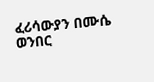ፈሪሳውያን በሙሴ ወንበር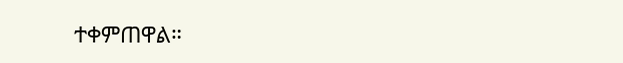ተቀምጠዋል።